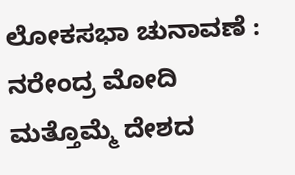ಲೋಕಸಭಾ ಚುನಾವಣೆ : ನರೇಂದ್ರ ಮೋದಿ ಮತ್ತೊಮ್ಮೆ ದೇಶದ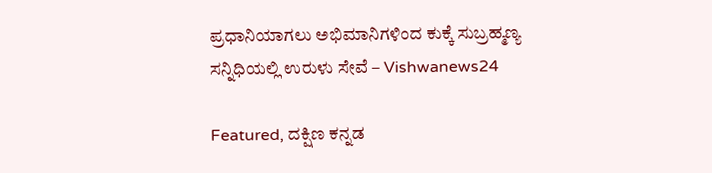ಪ್ರಧಾನಿಯಾಗಲು ಅಭಿಮಾನಿಗಳಿಂದ ಕುಕ್ಕೆ ಸುಬ್ರಹ್ಮಣ್ಯ ಸನ್ನಿಧಿಯಲ್ಲಿ ಉರುಳು ಸೇವೆ – Vishwanews24

Featured, ದಕ್ಷಿಣ ಕನ್ನಡ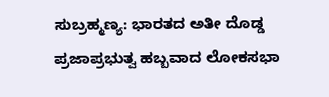ಸುಬ್ರಹ್ಮಣ್ಯ: ಭಾರತದ ಅತೀ ದೊಡ್ಡ ಪ್ರಜಾಪ್ರಭುತ್ವ ಹಬ್ಬವಾದ ಲೋಕಸಭಾ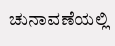ಚುನಾವಣೆಯಲ್ಲಿ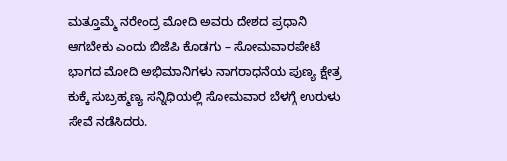ಮತ್ತೂಮ್ಮೆ ನರೇಂದ್ರ ಮೋದಿ ಅವರು ದೇಶದ ಪ್ರಧಾನಿ ಆಗಬೇಕು ಎಂದು ಬಿಜೆಪಿ ಕೊಡಗು – ಸೋಮವಾರಪೇಟೆ ಭಾಗದ ಮೋದಿ ಅಭಿಮಾನಿಗಳು ನಾಗರಾಧನೆಯ ಪುಣ್ಯ ಕ್ಷೇತ್ರ ಕುಕ್ಕೆ ಸುಬ್ರಹ್ಮಣ್ಯ ಸನ್ನಿಧಿಯಲ್ಲಿ ಸೋಮವಾರ ಬೆಳಗ್ಗೆ ಉರುಳು ಸೇವೆ ನಡೆಸಿದರು.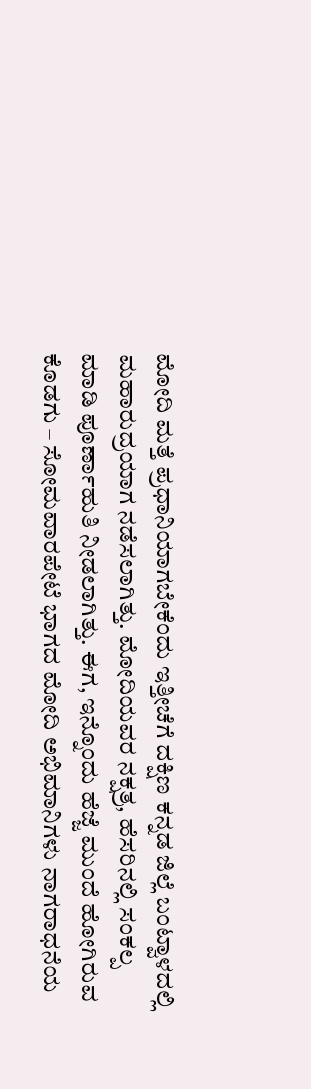ಮೋದಿ ಮತ್ತೆ ಪ್ರಧಾನಿಯಾಗಬೇಕೆಂದು ಇತ್ತೀಚೆಗೆ ದಕ್ಷಿಣ ಕನ್ನಡ ಜಿಲ್ಲೆ ಬಂಟ್ವಾಳದಲ್ಲಿ ಮಹಾರುದ್ರಯಾಗ ನಡೆಸಲಾಗಿತ್ತು. ಮೋದಿಯವರ ನಕ್ಷತ್ರ, ಹೆಸರಿನಲ್ಲಿ ಸಂಕಲ್ಪ ಮಾಡಿ ಪೂರ್ಣಾಹುತಿ ನೀಡಲಾಗಿತ್ತು. ಈಗ, ಇನ್ನೊಂದು ಹೆಜ್ಜೆ ಮುಂದೆ ಹೋಗಿರುವ ಕೊಡಗು – ಸೋಮವಾರಪೇಟೆ ಭಾಗದ ಮೋದಿ ಅಭಿಮಾನಿಗಳು ನಾಗರಾಧನೆಯ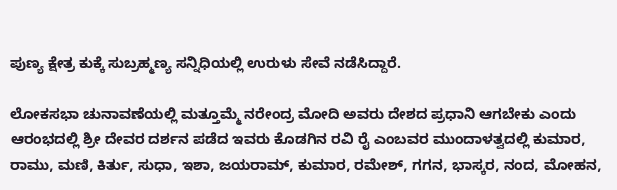ಪುಣ್ಯ ಕ್ಷೇತ್ರ ಕುಕ್ಕೆ ಸುಬ್ರಹ್ಮಣ್ಯ ಸನ್ನಿಧಿಯಲ್ಲಿ ಉರುಳು ಸೇವೆ ನಡೆಸಿದ್ದಾರೆ.

ಲೋಕಸಭಾ ಚುನಾವಣೆಯಲ್ಲಿ ಮತ್ತೂಮ್ಮೆ ನರೇಂದ್ರ ಮೋದಿ ಅವರು ದೇಶದ ಪ್ರಧಾನಿ ಆಗಬೇಕು ಎಂದು ಆರಂಭದಲ್ಲಿ ಶ್ರೀ ದೇವರ ದರ್ಶನ ಪಡೆದ ಇವರು ಕೊಡಗಿನ ರವಿ ರೈ ಎಂಬವರ ಮುಂದಾಳತ್ವದಲ್ಲಿ ಕುಮಾರ, ರಾಮು, ಮಣಿ, ಕಿರ್ತು, ಸುಧಾ, ಇಶಾ, ಜಯರಾಮ್‌, ಕುಮಾರ, ರಮೇಶ್‌, ಗಗನ, ಭಾಸ್ಕರ, ನಂದ, ಮೋಹನ,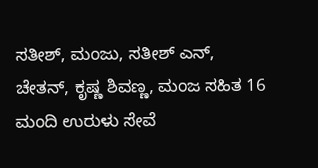ಸತೀಶ್‌, ಮಂಜು, ಸತೀಶ್‌ ಎನ್‌, ಚೇತನ್‌, ಕೃಷ್ಣ ಶಿವಣ್ಣ, ಮಂಜ ಸಹಿತ 16 ಮಂದಿ ಉರುಳು ಸೇವೆ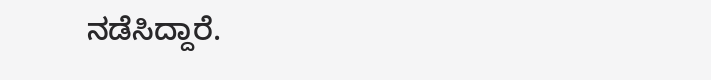ನಡೆಸಿದ್ದಾರೆ.